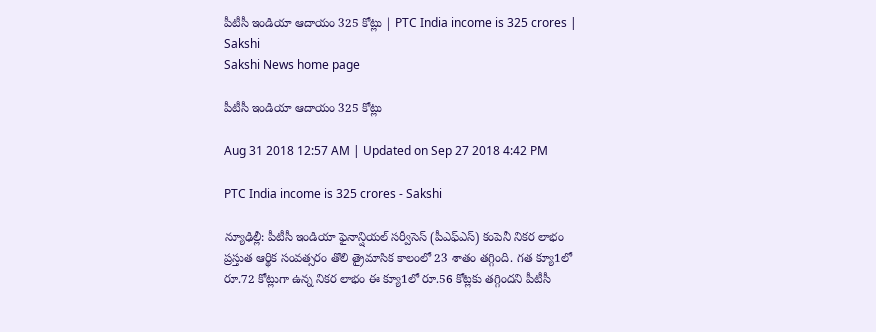పీటీసీ ఇండియా ఆదాయం 325 కోట్లు | PTC India income is 325 crores | Sakshi
Sakshi News home page

పీటీసీ ఇండియా ఆదాయం 325 కోట్లు

Aug 31 2018 12:57 AM | Updated on Sep 27 2018 4:42 PM

PTC India income is 325 crores - Sakshi

న్యూఢిల్లీ: పీటీసీ ఇండియా ఫైనాన్షియల్‌ సర్వీసెస్‌ (పీఎఫ్‌ఎస్‌) కంపెనీ నికర లాభం ప్రస్తుత ఆర్థిక సంవత్సరం తొలి త్రైమాసిక కాలంలో 23 శాతం తగ్గింది. గత క్యూ1లో రూ.72 కోట్లుగా ఉన్న నికర లాభం ఈ క్యూ1లో రూ.56 కోట్లకు తగ్గిందని పీటీసీ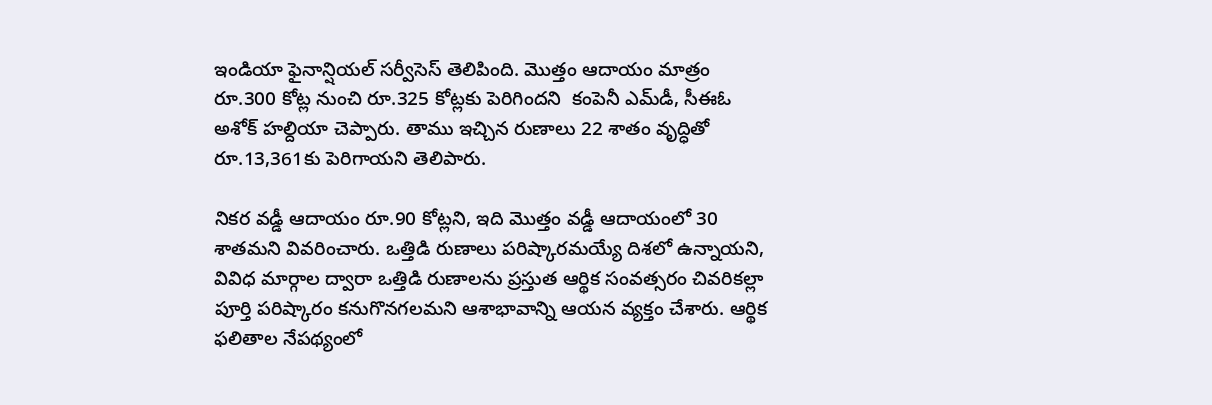ఇండియా ఫైనాన్షియల్‌ సర్వీసెస్‌ తెలిపింది. మొత్తం ఆదాయం మాత్రం రూ.300 కోట్ల నుంచి రూ.325 కోట్లకు పెరిగిందని  కంపెనీ ఎమ్‌డీ, సీఈఓ అశోక్‌ హల్దియా చెప్పారు. తాము ఇచ్చిన రుణాలు 22 శాతం వృద్ధితో రూ.13,361కు పెరిగాయని తెలిపారు.

నికర వడ్డీ ఆదాయం రూ.90 కోట్లని, ఇది మొత్తం వడ్డీ ఆదాయంలో 30 శాతమని వివరించారు. ఒత్తిడి రుణాలు పరిష్కారమయ్యే దిశలో ఉన్నాయని, వివిధ మార్గాల ద్వారా ఒత్తిడి రుణాలను ప్రస్తుత ఆర్థిక సంవత్సరం చివరికల్లా పూర్తి పరిష్కారం కనుగొనగలమని ఆశాభావాన్ని ఆయన వ్యక్తం చేశారు. ఆర్థిక ఫలితాల నేపథ్యంలో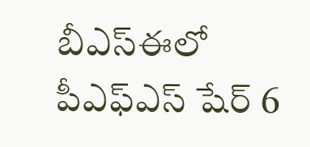బీఎస్‌ఈలో  పీఎఫ్‌ఎస్‌ షేర్‌ 6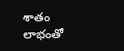శాతం లాభంతో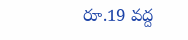రూ.19 వద్ద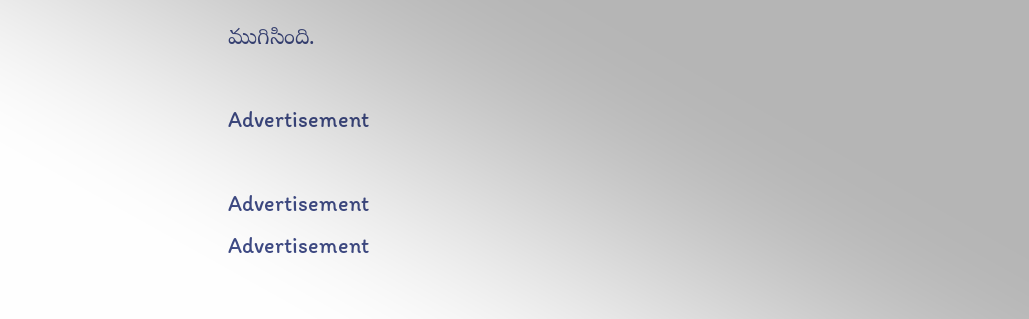ముగిసింది.

Advertisement

Advertisement
Advertisement